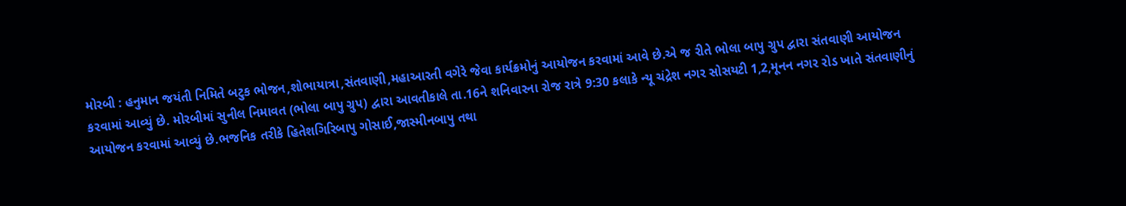મોરબી : હનુમાન જયંતી નિમિતે બટુક ભોજન,શોભાયાત્રા,સંતવાણી,મહાઆરતી વગેરે જેવા કાર્યક્રમોનું આયોજન કરવામાં આવે છે.એ જ રીતે ભોલા બાપુ ગ્રુપ દ્વારા સંતવાણી આયોજન કરવામાં આવ્યું છે. મોરબીમાં સુનીલ નિમાવત (ભોલા બાપુ ગ્રુપ) દ્વારા આવતીકાલે તા.16ને શનિવારના રોજ રાત્રે 9:30 કલાકે ન્યૂ ચંદ્રેશ નગર સોસયટી 1,2,મૂનન નગર રોડ ખાતે સંતવાણીનું આયોજન કરવામાં આવ્યું છે.ભજનિક તરીકે હિતેશગિરિબાપુ ગોસાઈ,જાસ્મીનબાપુ તથા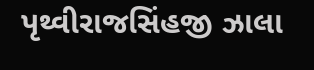પૃથ્વીરાજસિંહજી ઝાલા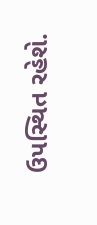ઉપસ્થિત રહેશે.